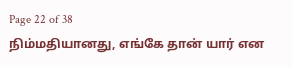Page 22 of 38
நிம்மதியானது, எங்கே தான் யார் என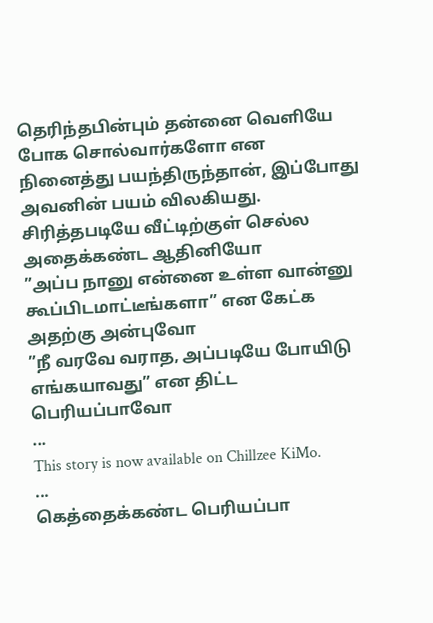தெரிந்தபின்பும் தன்னை வெளியே போக சொல்வார்களோ என நினைத்து பயந்திருந்தான், இப்போது அவனின் பயம் விலகியது. சிரித்தபடியே வீட்டிற்குள் செல்ல அதைக்கண்ட ஆதினியோ
”அப்ப நானு என்னை உள்ள வான்னு கூப்பிடமாட்டீங்களா” என கேட்க அதற்கு அன்புவோ
”நீ வரவே வராத, அப்படியே போயிடு எங்கயாவது” என திட்ட பெரியப்பாவோ
...
This story is now available on Chillzee KiMo.
...
கெத்தைக்கண்ட பெரியப்பா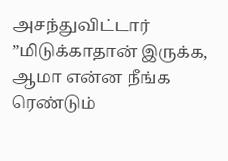அசந்துவிட்டார்
”மிடுக்காதான் இருக்க, ஆமா என்ன நீங்க ரெண்டும்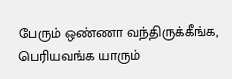பேரும் ஒண்ணா வந்திருக்கீங்க, பெரியவங்க யாரும்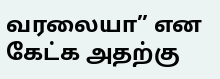வரலையா” என கேட்க அதற்கு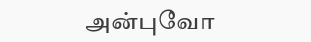அன்புவோ